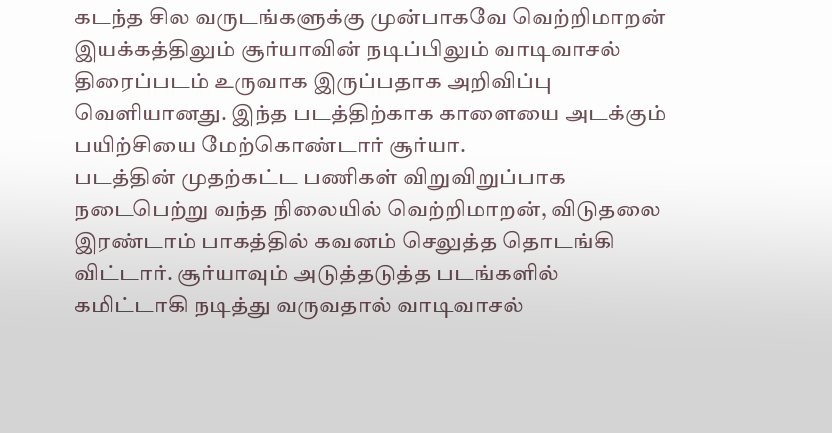கடந்த சில வருடங்களுக்கு முன்பாகவே வெற்றிமாறன் இயக்கத்திலும் சூர்யாவின் நடிப்பிலும் வாடிவாசல் திரைப்படம் உருவாக இருப்பதாக அறிவிப்பு வெளியானது. இந்த படத்திற்காக காளையை அடக்கும் பயிற்சியை மேற்கொண்டார் சூர்யா.
படத்தின் முதற்கட்ட பணிகள் விறுவிறுப்பாக நடைபெற்று வந்த நிலையில் வெற்றிமாறன், விடுதலை இரண்டாம் பாகத்தில் கவனம் செலுத்த தொடங்கி விட்டார். சூர்யாவும் அடுத்தடுத்த படங்களில் கமிட்டாகி நடித்து வருவதால் வாடிவாசல்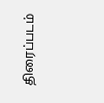திரைப்படம்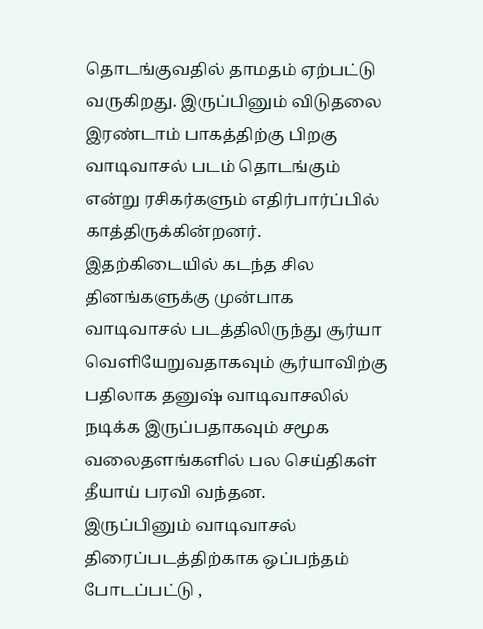தொடங்குவதில் தாமதம் ஏற்பட்டு வருகிறது. இருப்பினும் விடுதலை இரண்டாம் பாகத்திற்கு பிறகு வாடிவாசல் படம் தொடங்கும் என்று ரசிகர்களும் எதிர்பார்ப்பில் காத்திருக்கின்றனர். இதற்கிடையில் கடந்த சில தினங்களுக்கு முன்பாக வாடிவாசல் படத்திலிருந்து சூர்யா வெளியேறுவதாகவும் சூர்யாவிற்கு பதிலாக தனுஷ் வாடிவாசலில் நடிக்க இருப்பதாகவும் சமூக வலைதளங்களில் பல செய்திகள் தீயாய் பரவி வந்தன.
இருப்பினும் வாடிவாசல் திரைப்படத்திற்காக ஒப்பந்தம் போடப்பட்டு ,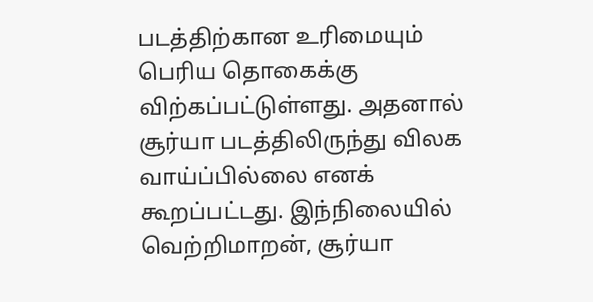படத்திற்கான உரிமையும் பெரிய தொகைக்கு விற்கப்பட்டுள்ளது. அதனால் சூர்யா படத்திலிருந்து விலக வாய்ப்பில்லை எனக் கூறப்பட்டது. இந்நிலையில் வெற்றிமாறன், சூர்யா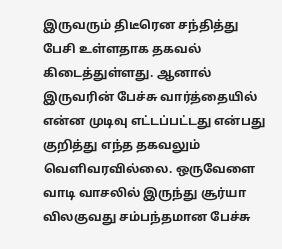இருவரும் திடீரென சந்தித்து பேசி உள்ளதாக தகவல் கிடைத்துள்ளது. ஆனால் இருவரின் பேச்சு வார்த்தையில் என்ன முடிவு எட்டப்பட்டது என்பது குறித்து எந்த தகவலும் வெளிவரவில்லை. ஒருவேளை வாடி வாசலில் இருந்து சூர்யா விலகுவது சம்பந்தமான பேச்சு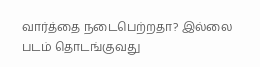வார்த்தை நடைபெற்றதா? இல்லை படம் தொடங்குவது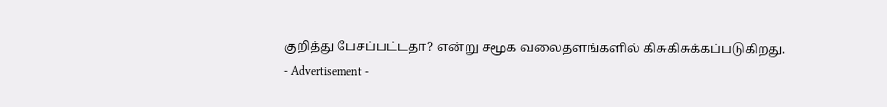குறித்து பேசப்பட்டதா? என்று சமூக வலைதளங்களில் கிசுகிசுக்கப்படுகிறது.
- Advertisement -